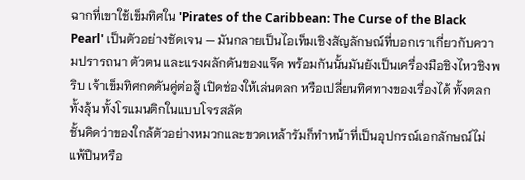ฉากที่เขาใช้เข็มทิศใน 'Pirates of the Caribbean: The Curse of the Black Pearl' เป็นตัวอย่างชัดเจน — มันกลายเป็นไอเท็มเชิงสัญลักษณ์ที่บอกเราเกี่ยวกับความปรารถนา ตัวตน และแรงผลักดันของแจ๊ค พร้อมกันนั้นมันยังเป็นเครื่องมือชิงไหวชิงพริบ เจ้าเข็มทิศกดดันคู่ต่อสู้ เปิดช่องให้เล่นตลก หรือเปลี่ยนทิศทางของเรื่องได้ ทั้งตลก ทั้งลุ้น ทั้งโรแมนติกในแบบโจรสลัด
ชั้นคิดว่าของใกล้ตัวอย่างหมวกและขวดเหล้ารัมก็ทำหน้าที่เป็นอุปกรณ์เอกลักษณ์ไม่แพ้ปืนหรือ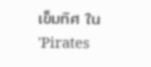เข็มทิศ ใน 'Pirates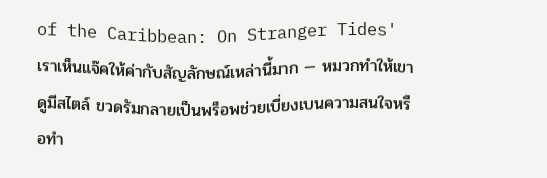of the Caribbean: On Stranger Tides' เราเห็นแจ๊คให้ค่ากับสัญลักษณ์เหล่านี้มาก — หมวกทำให้เขาดูมีสไตล์ ขวดรัมกลายเป็นพร็อพช่วยเบี่ยงเบนความสนใจหรือทำ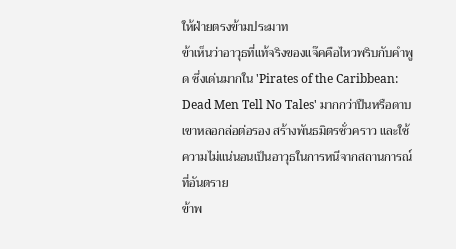ให้ฝ่ายตรงข้ามประมาท
ข้าเห็นว่าอาวุธที่แท้จริงของแจ๊คคือไหวพริบกับคำพูด ซึ่งเด่นมากใน 'Pirates of the Caribbean: Dead Men Tell No Tales' มากกว่าปืนหรือดาบ เขาหลอกล่อต่อรอง สร้างพันธมิตรชั่วคราว และใช้ความไม่แน่นอนเป็นอาวุธในการหนีจากสถานการณ์ที่อันตราย
ข้าพ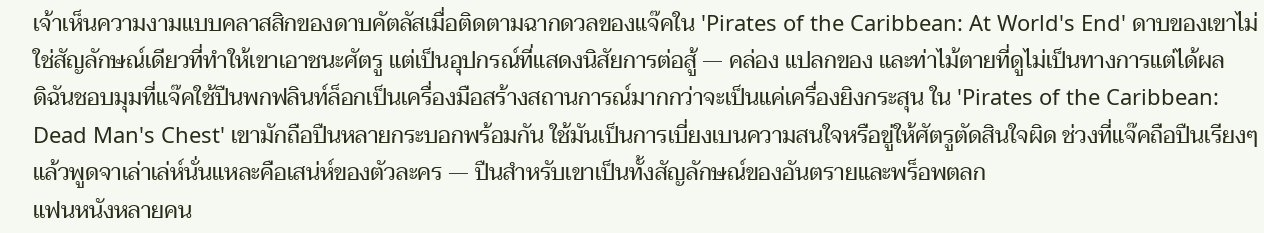เจ้าเห็นความงามแบบคลาสสิกของดาบคัตลัสเมื่อติดตามฉากดวลของแจ๊คใน 'Pirates of the Caribbean: At World's End' ดาบของเขาไม่ใช่สัญลักษณ์เดียวที่ทำให้เขาเอาชนะศัตรู แต่เป็นอุปกรณ์ที่แสดงนิสัยการต่อสู้ — คล่อง แปลกของ และท่าไม้ตายที่ดูไม่เป็นทางการแต่ได้ผล
ดิฉันชอบมุมที่แจ๊คใช้ปืนพกฟลินท์ล็อกเป็นเครื่องมือสร้างสถานการณ์มากกว่าจะเป็นแค่เครื่องยิงกระสุน ใน 'Pirates of the Caribbean: Dead Man's Chest' เขามักถือปืนหลายกระบอกพร้อมกัน ใช้มันเป็นการเบี่ยงเบนความสนใจหรือขู่ให้ศัตรูตัดสินใจผิด ช่วงที่แจ๊คถือปืนเรียงๆ แล้วพูดจาเล่าเล่ห์นั่นแหละคือเสน่ห์ของตัวละคร — ปืนสำหรับเขาเป็นทั้งสัญลักษณ์ของอันตรายและพร็อพตลก
แฟนหนังหลายคน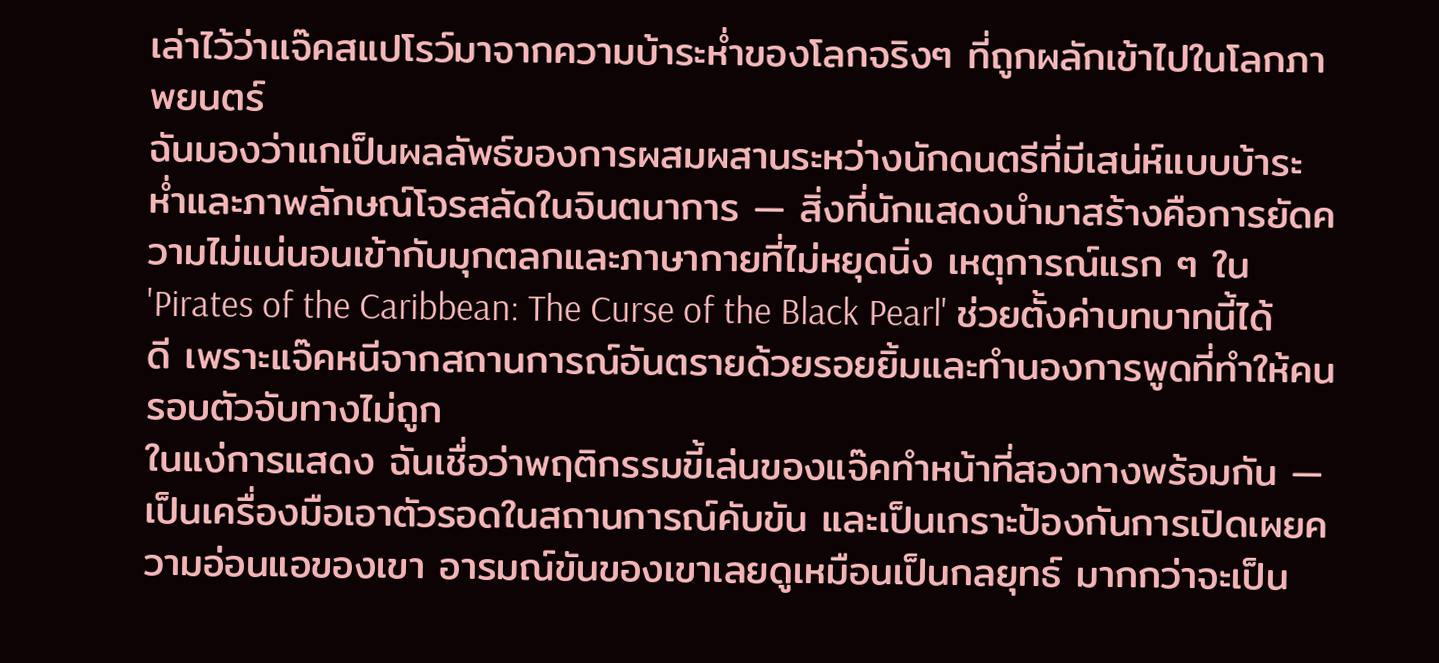เล่าไว้ว่าแจ๊คสแปโรว์มาจากความบ้าระห่ำของโลกจริงๆ ที่ถูกผลักเข้าไปในโลกภาพยนตร์
ฉันมองว่าแกเป็นผลลัพธ์ของการผสมผสานระหว่างนักดนตรีที่มีเสน่ห์แบบบ้าระห่ำและภาพลักษณ์โจรสลัดในจินตนาการ — สิ่งที่นักแสดงนำมาสร้างคือการยัดความไม่แน่นอนเข้ากับมุกตลกและภาษากายที่ไม่หยุดนิ่ง เหตุการณ์แรก ๆ ใน 'Pirates of the Caribbean: The Curse of the Black Pearl' ช่วยตั้งค่าบทบาทนี้ได้ดี เพราะแจ๊คหนีจากสถานการณ์อันตรายด้วยรอยยิ้มและทำนองการพูดที่ทำให้คนรอบตัวจับทางไม่ถูก
ในแง่การแสดง ฉันเชื่อว่าพฤติกรรมขี้เล่นของแจ๊คทำหน้าที่สองทางพร้อมกัน — เป็นเครื่องมือเอาตัวรอดในสถานการณ์คับขัน และเป็นเกราะป้องกันการเปิดเผยความอ่อนแอของเขา อารมณ์ขันของเขาเลยดูเหมือนเป็นกลยุทธ์ มากกว่าจะเป็น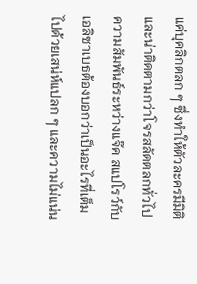แค่บุคลิกตลก ๆ ซึ่งทำให้ตัวละครมีมิติและน่าติดตามกว่าโจรสลัดตลกทั่วไป
ความสัมพันธ์ระหว่างแจ๊ค สแปโรว์กับเอลิซาเบธต้องบอกว่าเป็นอะไรที่เต็มไปด้วยเสน่ห์แปลก ๆ และความไม่แน่น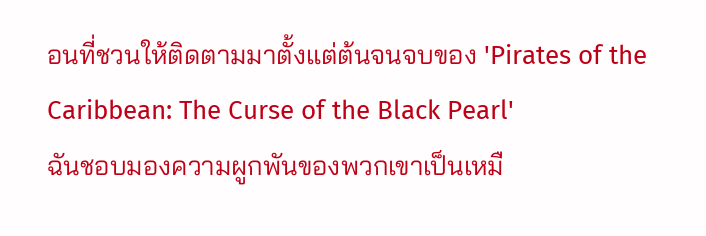อนที่ชวนให้ติดตามมาตั้งแต่ต้นจนจบของ 'Pirates of the Caribbean: The Curse of the Black Pearl'
ฉันชอบมองความผูกพันของพวกเขาเป็นเหมื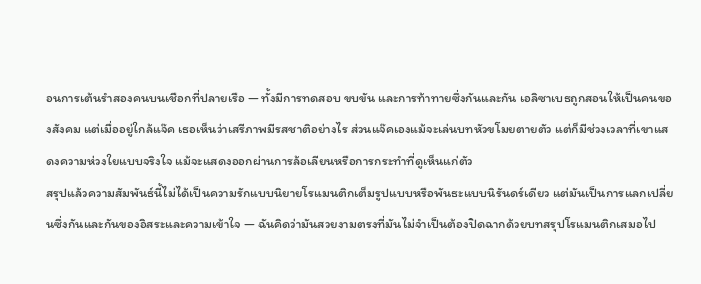อนการเต้นรำสองคนบนเชือกที่ปลายเรือ — ทั้งมีการทดสอบ ขบขัน และการท้าทายซึ่งกันและกัน เอลิซาเบธถูกสอนให้เป็นคนของสังคม แต่เมื่ออยู่ใกล้แจ๊ค เธอเห็นว่าเสรีภาพมีรสชาติอย่างไร ส่วนแจ๊คเองแม้จะเล่นบทหัวขโมยตายตัว แต่ก็มีช่วงเวลาที่เขาแสดงความห่วงใยแบบจริงใจ แม้จะแสดงออกผ่านการล้อเลียนหรือการกระทำที่ดูเห็นแก่ตัว
สรุปแล้วความสัมพันธ์นี้ไม่ได้เป็นความรักแบบนิยายโรแมนติกเต็มรูปแบบหรือพันธะแบบนิรันดร์เดียว แต่มันเป็นการแลกเปลี่ยนซึ่งกันและกันของอิสระและความเข้าใจ — ฉันคิดว่ามันสวยงามตรงที่มันไม่จำเป็นต้องปิดฉากด้วยบทสรุปโรแมนติกเสมอไป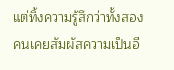แต่ทิ้งความรู้สึกว่าทั้งสองคนเคยสัมผัสความเป็นอี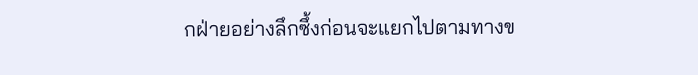กฝ่ายอย่างลึกซึ้งก่อนจะแยกไปตามทางข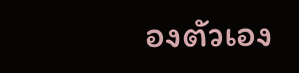องตัวเอง